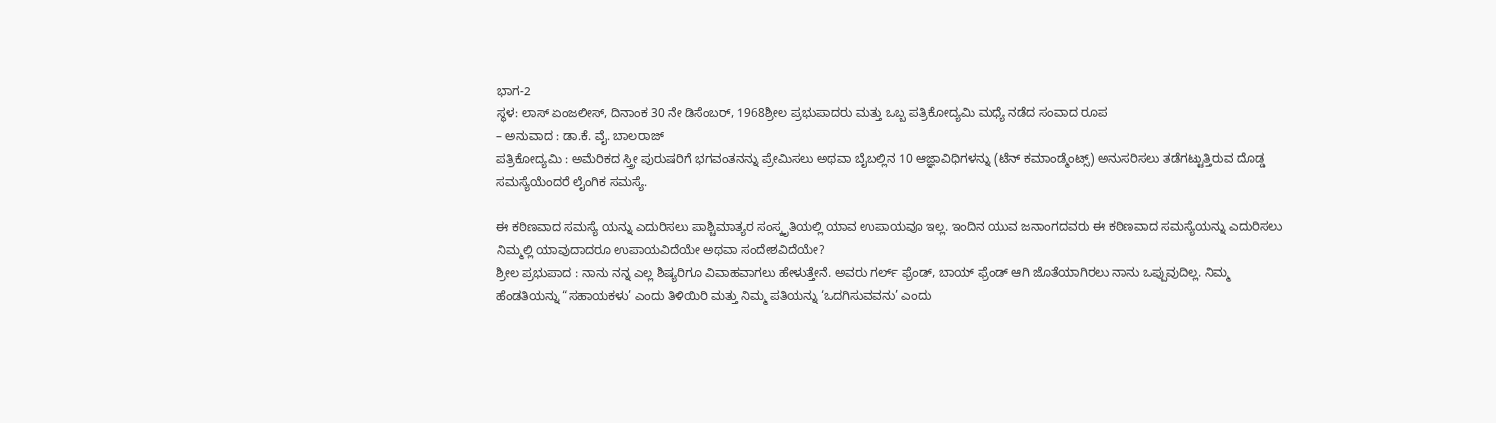ಭಾಗ-2
ಸ್ಥಳ: ಲಾಸ್ ಏಂಜಲೀಸ್, ದಿನಾಂಕ 30 ನೇ ಡಿಸೆಂಬರ್, 1968ಶ್ರೀಲ ಪ್ರಭುಪಾದರು ಮತ್ತು ಒಬ್ಬ ಪತ್ರಿಕೋದ್ಯಮಿ ಮಧ್ಯೆ ನಡೆದ ಸಂವಾದ ರೂಪ
– ಅನುವಾದ : ಡಾ.ಕೆ. ವೈ. ಬಾಲರಾಜ್
ಪತ್ರಿಕೋದ್ಯಮಿ : ಅಮೆರಿಕದ ಸ್ತ್ರೀ ಪುರುಷರಿಗೆ ಭಗವಂತನನ್ನು ಪ್ರೇಮಿಸಲು ಅಥವಾ ಬೈಬಲ್ಲಿನ 10 ಆಜ್ಞಾವಿಧಿಗಳನ್ನು (ಟೆನ್ ಕಮಾಂಡ್ಮೆಂಟ್ಸ್) ಅನುಸರಿಸಲು ತಡೆಗಟ್ಟುತ್ತಿರುವ ದೊಡ್ಡ ಸಮಸ್ಯೆಯೆಂದರೆ ಲೈಂಗಿಕ ಸಮಸ್ಯೆ.

ಈ ಕಠಿಣವಾದ ಸಮಸ್ಯೆ ಯನ್ನು ಎದುರಿಸಲು ಪಾಶ್ಚಿಮಾತ್ಯರ ಸಂಸ್ಕೃತಿಯಲ್ಲಿ ಯಾವ ಉಪಾಯವೂ ಇಲ್ಲ. ಇಂದಿನ ಯುವ ಜನಾಂಗದವರು ಈ ಕಠಿಣವಾದ ಸಮಸ್ಯೆಯನ್ನು ಎದುರಿಸಲು ನಿಮ್ಮಲ್ಲಿ ಯಾವುದಾದರೂ ಉಪಾಯವಿದೆಯೇ ಅಥವಾ ಸಂದೇಶವಿದೆಯೇ?
ಶ್ರೀಲ ಪ್ರಭುಪಾದ : ನಾನು ನನ್ನ ಎಲ್ಲ ಶಿಷ್ಯರಿಗೂ ವಿವಾಹವಾಗಲು ಹೇಳುತ್ತೇನೆ. ಅವರು ಗರ್ಲ್ ಫ್ರೆಂಡ್, ಬಾಯ್ ಫ್ರೆಂಡ್ ಆಗಿ ಜೊತೆಯಾಗಿರಲು ನಾನು ಒಪ್ಪುವುದಿಲ್ಲ. ನಿಮ್ಮ ಹೆಂಡತಿಯನ್ನು “ಸಹಾಯಕಳು’ ಎಂದು ತಿಳಿಯಿರಿ ಮತ್ತು ನಿಮ್ಮ ಪತಿಯನ್ನು ‘ಒದಗಿಸುವವನು’ ಎಂದು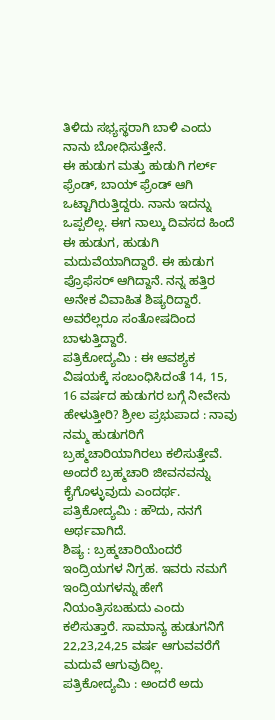ತಿಳಿದು ಸಭ್ಯಸ್ಥರಾಗಿ ಬಾಳಿ ಎಂದು ನಾನು ಬೋಧಿಸುತ್ತೇನೆ.
ಈ ಹುಡುಗ ಮತ್ತು ಹುಡುಗಿ ಗರ್ಲ್ ಫ್ರೆಂಡ್, ಬಾಯ್ ಫ್ರೆಂಡ್ ಆಗಿ ಒಟ್ಟಾಗಿರುತ್ತಿದ್ದರು. ನಾನು ಇದನ್ನು ಒಪ್ಪಲಿಲ್ಲ. ಈಗ ನಾಲ್ಕು ದಿವಸದ ಹಿಂದೆ ಈ ಹುಡುಗ, ಹುಡುಗಿ ಮದುವೆಯಾಗಿದ್ದಾರೆ. ಈ ಹುಡುಗ ಪ್ರೊಫೆಸರ್ ಆಗಿದ್ದಾನೆ. ನನ್ನ ಹತ್ತಿರ ಅನೇಕ ವಿವಾಹಿತ ಶಿಷ್ಯರಿದ್ದಾರೆ. ಅವರೆಲ್ಲರೂ ಸಂತೋಷದಿಂದ ಬಾಳುತ್ತಿದ್ದಾರೆ.
ಪತ್ರಿಕೋದ್ಯಮಿ : ಈ ಆವಶ್ಯಕ ವಿಷಯಕ್ಕೆ ಸಂಬಂಧಿಸಿದಂತೆ 14, 15, 16 ವರ್ಷದ ಹುಡುಗರ ಬಗ್ಗೆ ನೀವೇನು ಹೇಳುತ್ತೀರಿ? ಶ್ರೀಲ ಪ್ರಭುಪಾದ : ನಾವು ನಮ್ಮ ಹುಡುಗರಿಗೆ ಬ್ರಹ್ಮಚಾರಿಯಾಗಿರಲು ಕಲಿಸುತ್ತೇವೆ. ಅಂದರೆ ಬ್ರಹ್ಮಚಾರಿ ಜೀವನವನ್ನು ಕೈಗೊಳ್ಳುವುದು ಎಂದರ್ಥ.
ಪತ್ರಿಕೋದ್ಯಮಿ : ಹೌದು, ನನಗೆ ಅರ್ಥವಾಗಿದೆ.
ಶಿಷ್ಯ : ಬ್ರಹ್ಮಚಾರಿಯೆಂದರೆ ಇಂದ್ರಿಯಗಳ ನಿಗ್ರಹ. ಇವರು ನಮಗೆ ಇಂದ್ರಿಯಗಳನ್ನು ಹೇಗೆ ನಿಯಂತ್ರಿಸಬಹುದು ಎಂದು ಕಲಿಸುತ್ತಾರೆ. ಸಾಮಾನ್ಯ ಹುಡುಗನಿಗೆ 22,23,24,25 ವರ್ಷ ಆಗುವವರೆಗೆ ಮದುವೆ ಆಗುವುದಿಲ್ಲ.
ಪತ್ರಿಕೋದ್ಯಮಿ : ಅಂದರೆ ಅದು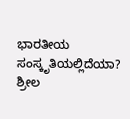ಭಾರತೀಯ ಸಂಸ್ಕೃತಿಯಲ್ಲಿದೆಯಾ?
ಶ್ರೀಲ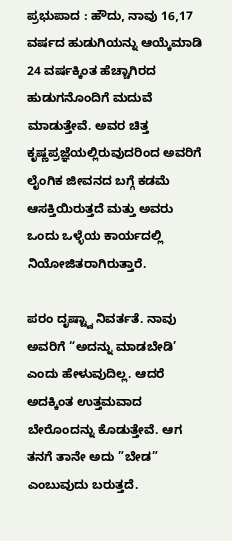ಪ್ರಭುಪಾದ : ಹೌದು, ನಾವು 16,17 ವರ್ಷದ ಹುಡುಗಿಯನ್ನು ಆಯ್ಕೆಮಾಡಿ 24 ವರ್ಷಕ್ಕಿಂತ ಹೆಚ್ಚಾಗಿರದ ಹುಡುಗನೊಂದಿಗೆ ಮದುವೆ ಮಾಡುತ್ತೇವೆ. ಅವರ ಚಿತ್ತ ಕೃಷ್ಣಪ್ರಜ್ಞೆಯಲ್ಲಿರುವುದರಿಂದ ಅವರಿಗೆ ಲೈಂಗಿಕ ಜೀವನದ ಬಗ್ಗೆ ಕಡಮೆ ಆಸಕ್ತಿಯಿರುತ್ತದೆ ಮತ್ತು ಅವರು ಒಂದು ಒಳ್ಳೆಯ ಕಾರ್ಯದಲ್ಲಿ ನಿಯೋಜಿತರಾಗಿರುತ್ತಾರೆ.

ಪರಂ ದೃಷ್ಟ್ವಾ ನಿವರ್ತತೆ. ನಾವು ಅವರಿಗೆ “ಅದನ್ನು ಮಾಡಬೇಡಿ’ ಎಂದು ಹೇಳುವುದಿಲ್ಲ. ಆದರೆ ಅದಕ್ಕಿಂತ ಉತ್ತಮವಾದ ಬೇರೊಂದನ್ನು ಕೊಡುತ್ತೇವೆ. ಆಗ ತನಗೆ ತಾನೇ ಅದು ”ಬೇಡ” ಎಂಬುವುದು ಬರುತ್ತದೆ.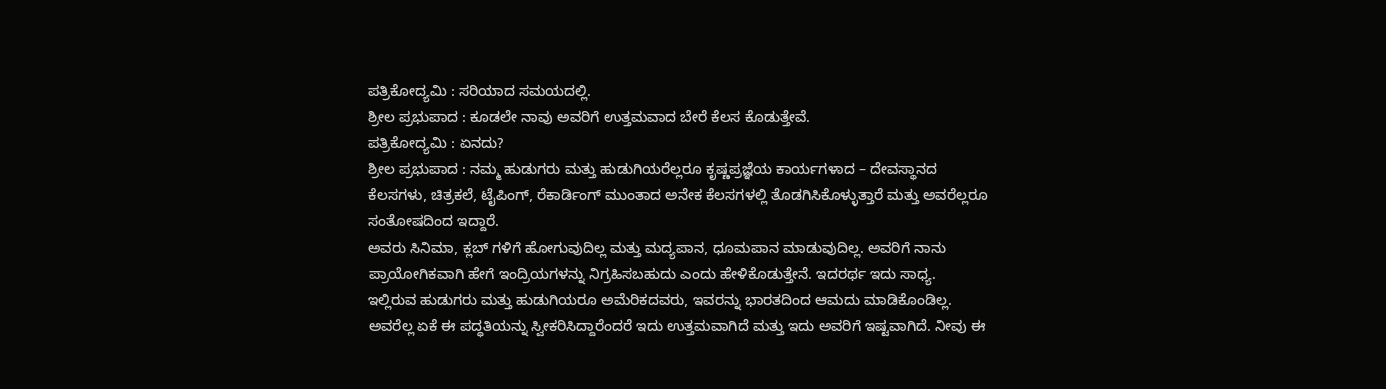ಪತ್ರಿಕೋದ್ಯಮಿ : ಸರಿಯಾದ ಸಮಯದಲ್ಲಿ.
ಶ್ರೀಲ ಪ್ರಭುಪಾದ : ಕೂಡಲೇ ನಾವು ಅವರಿಗೆ ಉತ್ತಮವಾದ ಬೇರೆ ಕೆಲಸ ಕೊಡುತ್ತೇವೆ.
ಪತ್ರಿಕೋದ್ಯಮಿ : ಏನದು?
ಶ್ರೀಲ ಪ್ರಭುಪಾದ : ನಮ್ಮ ಹುಡುಗರು ಮತ್ತು ಹುಡುಗಿಯರೆಲ್ಲರೂ ಕೃಷ್ಣಪ್ರಜ್ಞೆಯ ಕಾರ್ಯಗಳಾದ – ದೇವಸ್ಥಾನದ ಕೆಲಸಗಳು, ಚಿತ್ರಕಲೆ, ಟೈಪಿಂಗ್, ರೆಕಾರ್ಡಿಂಗ್ ಮುಂತಾದ ಅನೇಕ ಕೆಲಸಗಳಲ್ಲಿ ತೊಡಗಿಸಿಕೊಳ್ಳುತ್ತಾರೆ ಮತ್ತು ಅವರೆಲ್ಲರೂ ಸಂತೋಷದಿಂದ ಇದ್ದಾರೆ.
ಅವರು ಸಿನಿಮಾ, ಕ್ಲಬ್ ಗಳಿಗೆ ಹೋಗುವುದಿಲ್ಲ ಮತ್ತು ಮದ್ಯಪಾನ, ಧೂಮಪಾನ ಮಾಡುವುದಿಲ್ಲ. ಅವರಿಗೆ ನಾನು ಪ್ರಾಯೋಗಿಕವಾಗಿ ಹೇಗೆ ಇಂದ್ರಿಯಗಳನ್ನು ನಿಗ್ರಹಿಸಬಹುದು ಎಂದು ಹೇಳಿಕೊಡುತ್ತೇನೆ. ಇದರರ್ಥ ಇದು ಸಾಧ್ಯ.
ಇಲ್ಲಿರುವ ಹುಡುಗರು ಮತ್ತು ಹುಡುಗಿಯರೂ ಅಮೆರಿಕದವರು, ಇವರನ್ನು ಭಾರತದಿಂದ ಆಮದು ಮಾಡಿಕೊಂಡಿಲ್ಲ. ಅವರೆಲ್ಲ ಏಕೆ ಈ ಪದ್ಧತಿಯನ್ನು ಸ್ವೀಕರಿಸಿದ್ದಾರೆಂದರೆ ಇದು ಉತ್ತಮವಾಗಿದೆ ಮತ್ತು ಇದು ಅವರಿಗೆ ಇಷ್ಟವಾಗಿದೆ. ನೀವು ಈ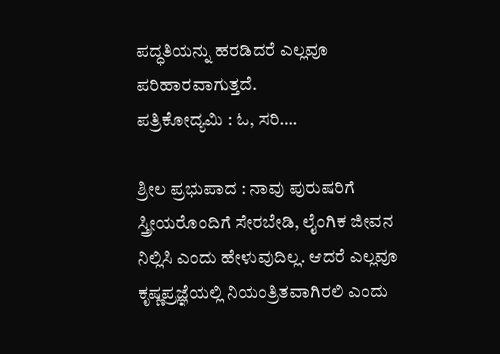ಪದ್ಧತಿಯನ್ನು ಹರಡಿದರೆ ಎಲ್ಲವೂ ಪರಿಹಾರವಾಗುತ್ತದೆ.
ಪತ್ರಿಕೋದ್ಯಮಿ : ಓ, ಸರಿ….

ಶ್ರೀಲ ಪ್ರಭುಪಾದ : ನಾವು ಪುರುಷರಿಗೆ ಸ್ತ್ರೀಯರೊಂದಿಗೆ ಸೇರಬೇಡಿ, ಲೈಂಗಿಕ ಜೀವನ ನಿಲ್ಲಿಸಿ ಎಂದು ಹೇಳುವುದಿಲ್ಲ. ಆದರೆ ಎಲ್ಲವೂ ಕೃಷ್ಣಪ್ರಜ್ಞೆಯಲ್ಲಿ ನಿಯಂತ್ರಿತವಾಗಿರಲಿ ಎಂದು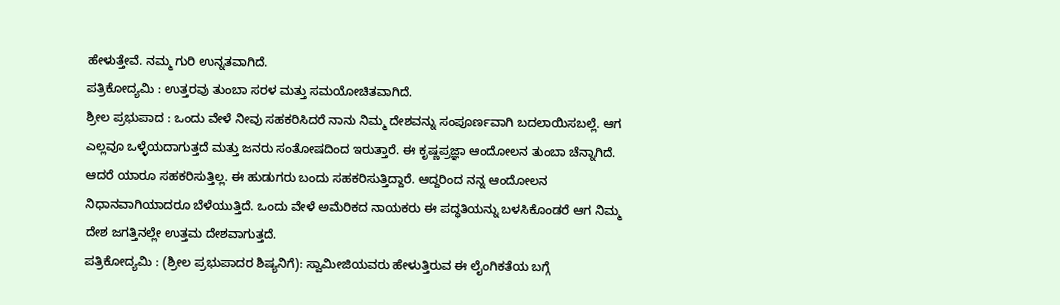ಹೇಳುತ್ತೇವೆ. ನಮ್ಮ ಗುರಿ ಉನ್ನತವಾಗಿದೆ.
ಪತ್ರಿಕೋದ್ಯಮಿ : ಉತ್ತರವು ತುಂಬಾ ಸರಳ ಮತ್ತು ಸಮಯೋಚಿತವಾಗಿದೆ.
ಶ್ರೀಲ ಪ್ರಭುಪಾದ : ಒಂದು ವೇಳೆ ನೀವು ಸಹಕರಿಸಿದರೆ ನಾನು ನಿಮ್ಮ ದೇಶವನ್ನು ಸಂಪೂರ್ಣವಾಗಿ ಬದಲಾಯಿಸಬಲ್ಲೆ. ಆಗ ಎಲ್ಲವೂ ಒಳ್ಳೆಯದಾಗುತ್ತದೆ ಮತ್ತು ಜನರು ಸಂತೋಷದಿಂದ ಇರುತ್ತಾರೆ. ಈ ಕೃಷ್ಣಪ್ರಜ್ಞಾ ಆಂದೋಲನ ತುಂಬಾ ಚೆನ್ನಾಗಿದೆ.
ಆದರೆ ಯಾರೂ ಸಹಕರಿಸುತ್ತಿಲ್ಲ. ಈ ಹುಡುಗರು ಬಂದು ಸಹಕರಿಸುತ್ತಿದ್ದಾರೆ. ಆದ್ದರಿಂದ ನನ್ನ ಆಂದೋಲನ ನಿಧಾನವಾಗಿಯಾದರೂ ಬೆಳೆಯುತ್ತಿದೆ. ಒಂದು ವೇಳೆ ಅಮೆರಿಕದ ನಾಯಕರು ಈ ಪದ್ಧತಿಯನ್ನು ಬಳಸಿಕೊಂಡರೆ ಆಗ ನಿಮ್ಮ ದೇಶ ಜಗತ್ತಿನಲ್ಲೇ ಉತ್ತಮ ದೇಶವಾಗುತ್ತದೆ.
ಪತ್ರಿಕೋದ್ಯಮಿ : (ಶ್ರೀಲ ಪ್ರಭುಪಾದರ ಶಿಷ್ಯನಿಗೆ): ಸ್ವಾಮೀಜಿಯವರು ಹೇಳುತ್ತಿರುವ ಈ ಲೈಂಗಿಕತೆಯ ಬಗ್ಗೆ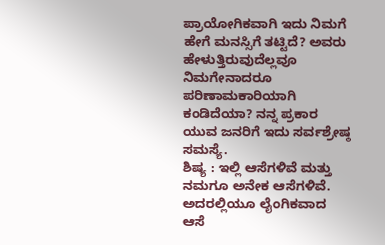ಪ್ರಾಯೋಗಿಕವಾಗಿ ಇದು ನಿಮಗೆ ಹೇಗೆ ಮನಸ್ಸಿಗೆ ತಟ್ಟಿದೆ? ಅವರು ಹೇಳುತ್ತಿರುವುದೆಲ್ಲವೂ ನಿಮಗೇನಾದರೂ ಪರಿಣಾಮಕಾರಿಯಾಗಿ ಕಂಡಿದೆಯಾ? ನನ್ನ ಪ್ರಕಾರ ಯುವ ಜನರಿಗೆ ಇದು ಸರ್ವಶ್ರೇಷ್ಠ ಸಮಸ್ಯೆ.
ಶಿಷ್ಯ : ಇಲ್ಲಿ ಆಸೆಗಳಿವೆ ಮತ್ತು ನಮಗೂ ಅನೇಕ ಆಸೆಗಳಿವೆ. ಅದರಲ್ಲಿಯೂ ಲೈಂಗಿಕವಾದ ಆಸೆ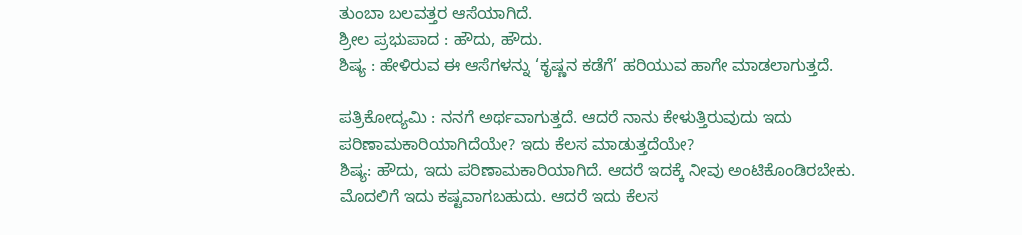ತುಂಬಾ ಬಲವತ್ತರ ಆಸೆಯಾಗಿದೆ.
ಶ್ರೀಲ ಪ್ರಭುಪಾದ : ಹೌದು, ಹೌದು.
ಶಿಷ್ಯ : ಹೇಳಿರುವ ಈ ಆಸೆಗಳನ್ನು ‘ಕೃಷ್ಣನ ಕಡೆಗೆ’ ಹರಿಯುವ ಹಾಗೇ ಮಾಡಲಾಗುತ್ತದೆ.

ಪತ್ರಿಕೋದ್ಯಮಿ : ನನಗೆ ಅರ್ಥವಾಗುತ್ತದೆ. ಆದರೆ ನಾನು ಕೇಳುತ್ತಿರುವುದು ಇದು ಪರಿಣಾಮಕಾರಿಯಾಗಿದೆಯೇ? ಇದು ಕೆಲಸ ಮಾಡುತ್ತದೆಯೇ?
ಶಿಷ್ಯ: ಹೌದು, ಇದು ಪರಿಣಾಮಕಾರಿಯಾಗಿದೆ. ಆದರೆ ಇದಕ್ಕೆ ನೀವು ಅಂಟಿಕೊಂಡಿರಬೇಕು. ಮೊದಲಿಗೆ ಇದು ಕಷ್ಟವಾಗಬಹುದು. ಆದರೆ ಇದು ಕೆಲಸ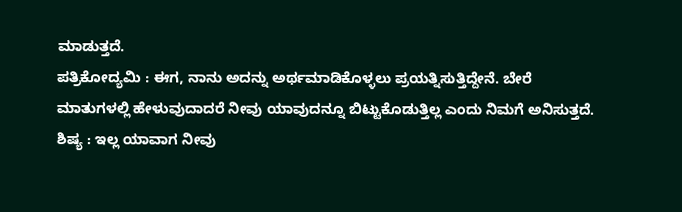ಮಾಡುತ್ತದೆ.
ಪತ್ರಿಕೋದ್ಯಮಿ : ಈಗ, ನಾನು ಅದನ್ನು ಅರ್ಥಮಾಡಿಕೊಳ್ಳಲು ಪ್ರಯತ್ನಿಸುತ್ತಿದ್ದೇನೆ. ಬೇರೆ ಮಾತುಗಳಲ್ಲಿ ಹೇಳುವುದಾದರೆ ನೀವು ಯಾವುದನ್ನೂ ಬಿಟ್ಟುಕೊಡುತ್ತಿಲ್ಲ ಎಂದು ನಿಮಗೆ ಅನಿಸುತ್ತದೆ.
ಶಿಷ್ಯ : ಇಲ್ಲ ಯಾವಾಗ ನೀವು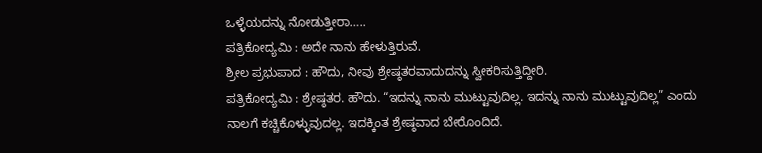ಒಳ್ಳೆಯದನ್ನು ನೋಡುತ್ತೀರಾ…..
ಪತ್ರಿಕೋದ್ಯಮಿ : ಅದೇ ನಾನು ಹೇಳುತ್ತಿರುವೆ.
ಶ್ರೀಲ ಪ್ರಭುಪಾದ : ಹೌದು, ನೀವು ಶ್ರೇಷ್ಠತರವಾದುದನ್ನು ಸ್ವೀಕರಿಸುತ್ತಿದ್ದೀರಿ.
ಪತ್ರಿಕೋದ್ಯಮಿ : ಶ್ರೇಷ್ಠತರ. ಹೌದು. “ಇದನ್ನು ನಾನು ಮುಟ್ಟುವುದಿಲ್ಲ. ಇದನ್ನು ನಾನು ಮುಟ್ಟುವುದಿಲ್ಲ” ಎಂದು ನಾಲಗೆ ಕಚ್ಚಿಕೊಳ್ಳುವುದಲ್ಲ. ಇದಕ್ಕಿಂತ ಶ್ರೇಷ್ಠವಾದ ಬೇರೊಂದಿದೆ.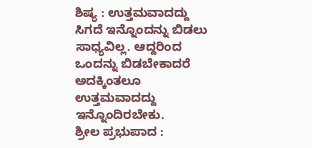ಶಿಷ್ಯ : ಉತ್ತಮವಾದದ್ದು ಸಿಗದೆ ಇನ್ನೊಂದನ್ನು ಬಿಡಲು ಸಾಧ್ಯವಿಲ್ಲ. ಆದ್ದರಿಂದ ಒಂದನ್ನು ಬಿಡಬೇಕಾದರೆ ಅದಕ್ಕಿಂತಲೂ ಉತ್ತಮವಾದದ್ದು ಇನ್ನೊಂದಿರಬೇಕು.
ಶ್ರೀಲ ಪ್ರಭುಪಾದ :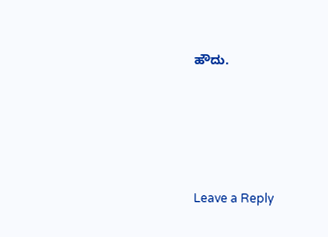ಹೌದು.






Leave a Reply